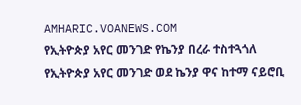AMHARIC.VOANEWS.COM
የኢትዮጵያ አየር መንገድ የኬንያ በረራ ተስተጓጎለ
የኢትዮጵያ አየር መንገድ ወደ ኬንያ ዋና ከተማ ናይሮቢ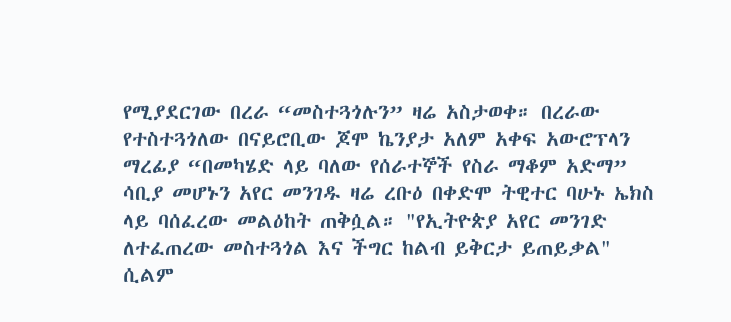የሚያደርገው በረራ “መስተጓጎሉን” ዛሬ አስታወቀ። በረራው የተስተጓጎለው በናይሮቢው ጆሞ ኬንያታ አለም አቀፍ አውሮፕላን ማረፊያ “በመካሄድ ላይ ባለው የሰራተኞች የስራ ማቆም አድማ” ሳቢያ መሆኑን አየር መንገዱ ዛሬ ረቡዕ በቀድሞ ትዊተር ባሁኑ ኤክስ ላይ ባሰፈረው መልዕከት ጠቅሷል። "የኢትዮጵያ አየር መንገድ ለተፈጠረው መስተጓጎል እና ችግር ከልብ ይቅርታ ይጠይቃል" ሲልም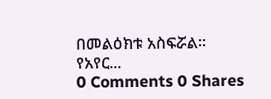በመልዕክቱ አስፍሯል። የአየር...
0 Comments 0 Shares